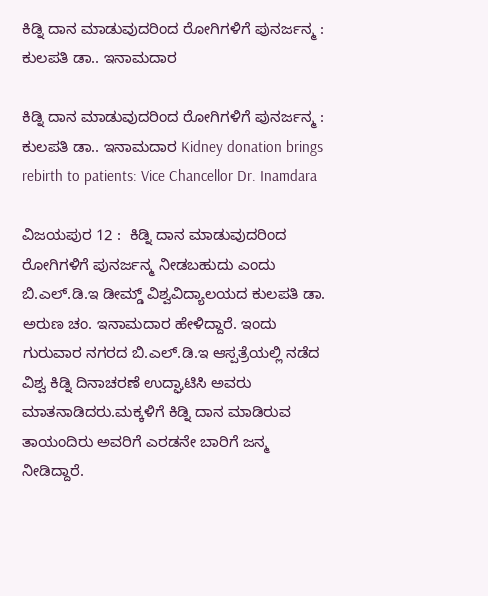ಕಿಡ್ನಿ ದಾನ ಮಾಡುವುದರಿಂದ ರೋಗಿಗಳಿಗೆ ಪುನರ್ಜನ್ಮ : ಕುಲಪತಿ ಡಾ.. ಇನಾಮದಾರ

ಕಿಡ್ನಿ ದಾನ ಮಾಡುವುದರಿಂದ ರೋಗಿಗಳಿಗೆ ಪುನರ್ಜನ್ಮ : ಕುಲಪತಿ ಡಾ.. ಇನಾಮದಾರ Kidney donation brings rebirth to patients: Vice Chancellor Dr. Inamdara

ವಿಜಯಪುರ 12 :  ಕಿಡ್ನಿ ದಾನ ಮಾಡುವುದರಿಂದ ರೋಗಿಗಳಿಗೆ ಪುನರ್ಜನ್ಮ ನೀಡಬಹುದು ಎಂದು  ಬಿ.ಎಲ್‌.ಡಿ.ಇ ಡೀಮ್ಡ್‌ ವಿಶ್ವವಿದ್ಯಾಲಯದ ಕುಲಪತಿ ಡಾ. ಅರುಣ ಚಂ. ಇನಾಮದಾರ ಹೇಳಿದ್ದಾರೆ. ಇಂದು ಗುರುವಾರ ನಗರದ ಬಿ.ಎಲ್‌.ಡಿ.ಇ ಆಸ್ಪತ್ರೆಯಲ್ಲಿ ನಡೆದ ವಿಶ್ವ ಕಿಡ್ನಿ ದಿನಾಚರಣೆ ಉದ್ಘಾಟಿಸಿ ಅವರು ಮಾತನಾಡಿದರು.ಮಕ್ಕಳಿಗೆ ಕಿಡ್ನಿ ದಾನ ಮಾಡಿರುವ ತಾಯಂದಿರು ಅವರಿಗೆ ಎರಡನೇ ಬಾರಿಗೆ ಜನ್ಮ ನೀಡಿದ್ದಾರೆ.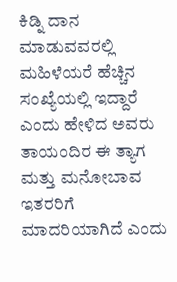ಕಿಡ್ನಿ ದಾನ ಮಾಡುವವರಲ್ಲಿ ಮಹಿಳೆಯರೆ ಹೆಚ್ಚಿನ ಸಂಖ್ಯೆಯಲ್ಲಿ ಇದ್ದಾರೆ ಎಂದು ಹೇಳಿದ ಅವರು ತಾಯಂದಿರ ಈ ತ್ಯಾಗ ಮತ್ತು ಮನೋಬಾವ ಇತರರಿಗೆ ಮಾದರಿಯಾಗಿದೆ ಎಂದು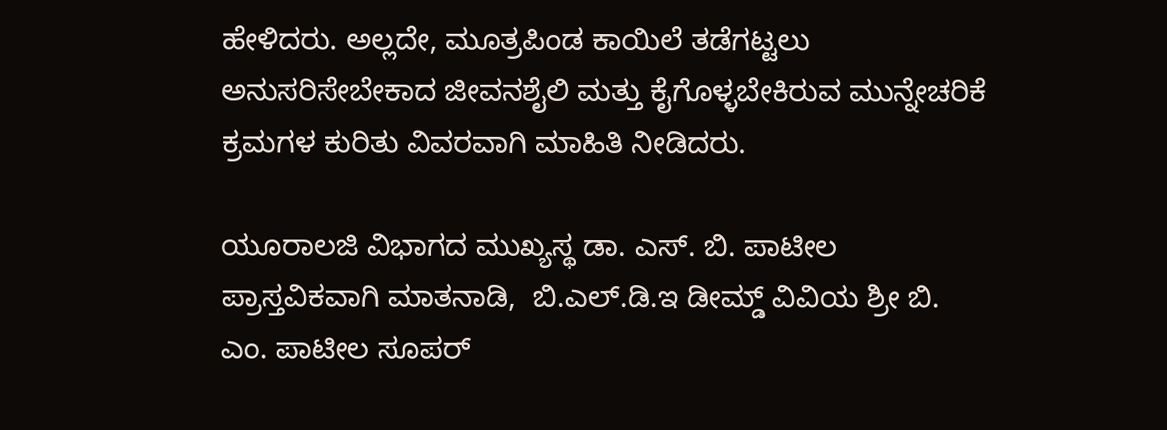ಹೇಳಿದರು. ಅಲ್ಲದೇ, ಮೂತ್ರಪಿಂಡ ಕಾಯಿಲೆ ತಡೆಗಟ್ಟಲು ಅನುಸರಿಸೇಬೇಕಾದ ಜೀವನಶೈಲಿ ಮತ್ತು ಕೈಗೊಳ್ಳಬೇಕಿರುವ ಮುನ್ನೇಚರಿಕೆ ಕ್ರಮಗಳ ಕುರಿತು ವಿವರವಾಗಿ ಮಾಹಿತಿ ನೀಡಿದರು.

ಯೂರಾಲಜಿ ವಿಭಾಗದ ಮುಖ್ಯಸ್ಥ ಡಾ. ಎಸ್‌. ಬಿ. ಪಾಟೀಲ ಪ್ರಾಸ್ತವಿಕವಾಗಿ ಮಾತನಾಡಿ,  ಬಿ.ಎಲ್‌.ಡಿ.ಇ ಡೀಮ್ಡ್‌ ವಿವಿಯ ಶ್ರೀ ಬಿ. ಎಂ. ಪಾಟೀಲ ಸೂಪರ್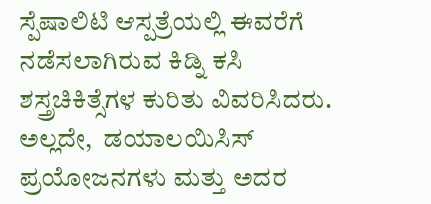ಸ್ಪೆಷಾಲಿಟಿ ಆಸ್ಪತ್ರೆಯಲ್ಲಿ ಈವರೆಗೆ ನಡೆಸಲಾಗಿರುವ ಕಿಡ್ನಿ ಕಸಿ ಶಸ್ತ್ರಚಿಕಿತ್ಸೆಗಳ ಕುರಿತು ವಿವರಿಸಿದರು. ಅಲ್ಲದೇ,  ಡಯಾಲಯಿಸಿಸ್ ಪ್ರಯೋಜನಗಳು ಮತ್ತು ಅದರ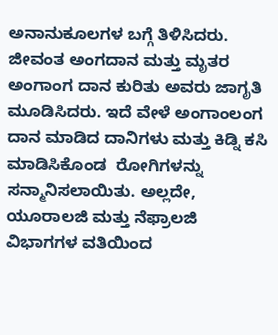ಅನಾನುಕೂಲಗಳ ಬಗ್ಗೆ ತಿಳಿಸಿದರು. ಜೀವಂತ ಅಂಗದಾನ ಮತ್ತು ಮೃತರ ಅಂಗಾಂಗ ದಾನ ಕುರಿತು ಅವರು ಜಾಗೃತಿ ಮೂಡಿಸಿದರು. ಇದೆ ವೇಳೆ ಅಂಗಾಂಲಂಗ ದಾನ ಮಾಡಿದ ದಾನಿಗಳು ಮತ್ತು ಕಿಡ್ನಿ ಕಸಿ ಮಾಡಿಸಿಕೊಂಡ  ರೋಗಿಗಳನ್ನು ಸನ್ಮಾನಿಸಲಾಯಿತು. ಅಲ್ಲದೇ,  ಯೂರಾಲಜಿ ಮತ್ತು ನೆಫ್ರಾಲಜಿ ವಿಭಾಗಗಳ ವತಿಯಿಂದ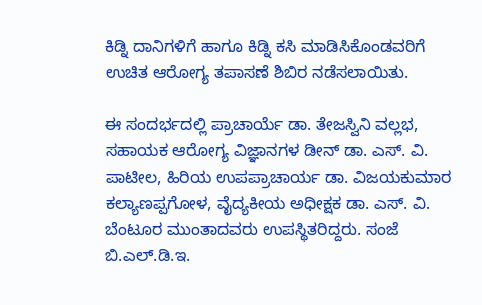ಕಿಡ್ನಿ ದಾನಿಗಳಿಗೆ ಹಾಗೂ ಕಿಡ್ನಿ ಕಸಿ ಮಾಡಿಸಿಕೊಂಡವರಿಗೆ ಉಚಿತ ಆರೋಗ್ಯ ತಪಾಸಣೆ ಶಿಬಿರ ನಡೆಸಲಾಯಿತು.

ಈ ಸಂದರ್ಭದಲ್ಲಿ ಪ್ರಾಚಾರ್ಯೆ ಡಾ. ತೇಜಸ್ವಿನಿ ವಲ್ಲಭ, ಸಹಾಯಕ ಆರೋಗ್ಯ ವಿಜ್ಞಾನಗಳ ಡೀನ್ ಡಾ. ಎಸ್‌. ವಿ. ಪಾಟೀಲ, ಹಿರಿಯ ಉಪಪ್ರಾಚಾರ್ಯ ಡಾ. ವಿಜಯಕುಮಾರ ಕಲ್ಯಾಣಪ್ಪಗೋಳ, ವೈದ್ಯಕೀಯ ಅಧೀಕ್ಷಕ ಡಾ. ಎಸ್‌. ವಿ. ಬೆಂಟೂರ ಮುಂತಾದವರು ಉಪಸ್ಥಿತರಿದ್ದರು. ಸಂಜೆ ಬಿ.ಎಲ್‌.ಡಿ.ಇ.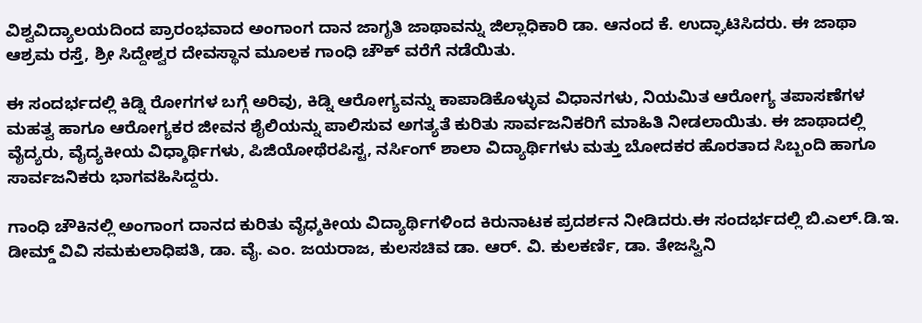ವಿಶ್ವವಿದ್ಯಾಲಯದಿಂದ ಪ್ರಾರಂಭವಾದ ಅಂಗಾಂಗ ದಾನ ಜಾಗೃತಿ ಜಾಥಾವನ್ನು ಜಿಲ್ಲಾಧಿಕಾರಿ ಡಾ. ಆನಂದ ಕೆ. ಉದ್ಘಾಟಿಸಿದರು. ಈ ಜಾಥಾ ಆಶ್ರಮ ರಸ್ತೆ, ಶ್ರೀ ಸಿದ್ದೇಶ್ವರ ದೇವಸ್ಥಾನ ಮೂಲಕ ಗಾಂಧಿ ಚೌಕ್ ವರೆಗೆ ನಡೆಯಿತು.

ಈ ಸಂದರ್ಭದಲ್ಲಿ ಕಿಡ್ನಿ ರೋಗಗಳ ಬಗ್ಗೆ ಅರಿವು, ಕಿಡ್ನಿ ಆರೋಗ್ಯವನ್ನು ಕಾಪಾಡಿಕೊಳ್ಳುವ ವಿಧಾನಗಳು, ನಿಯಮಿತ ಆರೋಗ್ಯ ತಪಾಸಣೆಗಳ ಮಹತ್ವ ಹಾಗೂ ಆರೋಗ್ಯಕರ ಜೀವನ ಶೈಲಿಯನ್ನು ಪಾಲಿಸುವ ಅಗತ್ಯತೆ ಕುರಿತು ಸಾರ್ವಜನಿಕರಿಗೆ ಮಾಹಿತಿ ನೀಡಲಾಯಿತು. ಈ ಜಾಥಾದಲ್ಲಿ ವೈದ್ಯರು, ವೈದ್ಯಕೀಯ ವಿಧ್ಶಾರ್ಥಿಗಳು, ಪಿಜಿಯೋಥೆರಪಿಸ್ಟ, ನರ್ಸಿಂಗ್ ಶಾಲಾ ವಿದ್ಯಾರ್ಥಿಗಳು ಮತ್ತು ಬೋದಕರ ಹೊರತಾದ ಸಿಬ್ಬಂದಿ ಹಾಗೂ ಸಾರ್ವಜನಿಕರು ಭಾಗವಹಿಸಿದ್ದರು.

ಗಾಂಧಿ ಚೌಕಿನಲ್ಲಿ ಅಂಗಾಂಗ ದಾನದ ಕುರಿತು ವೈಧ್ಶಕೀಯ ವಿದ್ಯಾರ್ಥಿಗಳಿಂದ ಕಿರುನಾಟಕ ಪ್ರದರ್ಶನ ನೀಡಿದರು.ಈ ಸಂದರ್ಭದಲ್ಲಿ ಬಿ.ಎಲ್‌.ಡಿ.ಇ. ಡೀಮ್ಡ್‌ ವಿವಿ ಸಮಕುಲಾಧಿಪತಿ, ಡಾ. ವೈ. ಎಂ. ಜಯರಾಜ, ಕುಲಸಚಿವ ಡಾ. ಆರ್‌. ವಿ. ಕುಲಕರ್ಣಿ, ಡಾ. ತೇಜಸ್ವಿನಿ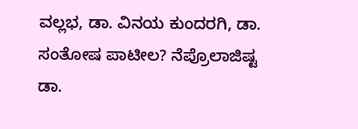ವಲ್ಲಭ, ಡಾ. ವಿನಯ ಕುಂದರಗಿ, ಡಾ. ಸಂತೋಷ ಪಾಟೀಲ? ನೆಪ್ರೊಲಾಜಿಷ್ಟ ಡಾ.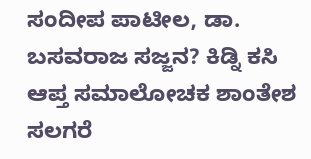ಸಂದೀಪ ಪಾಟೀಲ, ಡಾ. ಬಸವರಾಜ ಸಜ್ಜನ? ಕಿಡ್ನಿ ಕಸಿ ಆಪ್ತ ಸಮಾಲೋಚಕ ಶಾಂತೇಶ ಸಲಗರೆ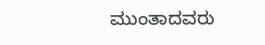ಮುಂತಾದವರು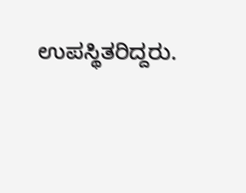ಉಪಸ್ಥಿತರಿದ್ದರು.